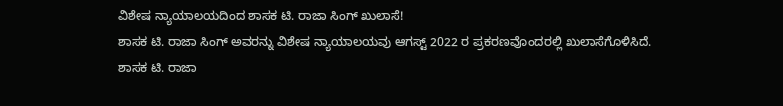ವಿಶೇಷ ನ್ಯಾಯಾಲಯದಿಂದ ಶಾಸಕ ಟಿ. ರಾಜಾ ಸಿಂಗ್ ಖುಲಾಸೆ!
ಶಾಸಕ ಟಿ. ರಾಜಾ ಸಿಂಗ್ ಅವರನ್ನು ವಿಶೇಷ ನ್ಯಾಯಾಲಯವು ಆಗಸ್ಟ್ 2022 ರ ಪ್ರಕರಣವೊಂದರಲ್ಲಿ ಖುಲಾಸೆಗೊಳಿಸಿದೆ.
ಶಾಸಕ ಟಿ. ರಾಜಾ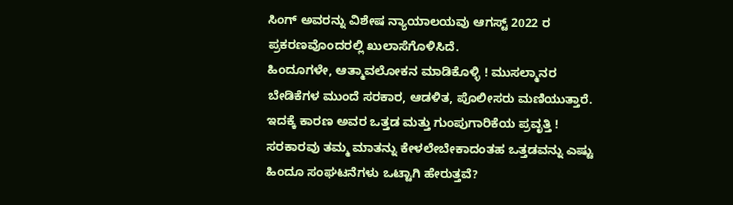ಸಿಂಗ್ ಅವರನ್ನು ವಿಶೇಷ ನ್ಯಾಯಾಲಯವು ಆಗಸ್ಟ್ 2022 ರ ಪ್ರಕರಣವೊಂದರಲ್ಲಿ ಖುಲಾಸೆಗೊಳಿಸಿದೆ.
ಹಿಂದೂಗಳೇ, ಆತ್ಮಾವಲೋಕನ ಮಾಡಿಕೊಳ್ಳಿ ! ಮುಸಲ್ಮಾನರ ಬೇಡಿಕೆಗಳ ಮುಂದೆ ಸರಕಾರ, ಆಡಳಿತ, ಪೊಲೀಸರು ಮಣಿಯುತ್ತಾರೆ. ಇದಕ್ಕೆ ಕಾರಣ ಅವರ ಒತ್ತಡ ಮತ್ತು ಗುಂಪುಗಾರಿಕೆಯ ಪ್ರವೃತ್ತಿ ! ಸರಕಾರವು ತಮ್ಮ ಮಾತನ್ನು ಕೇಳಲೇಬೇಕಾದಂತಹ ಒತ್ತಡವನ್ನು ಎಷ್ಟು ಹಿಂದೂ ಸಂಘಟನೆಗಳು ಒಟ್ಟಾಗಿ ಹೇರುತ್ತವೆ?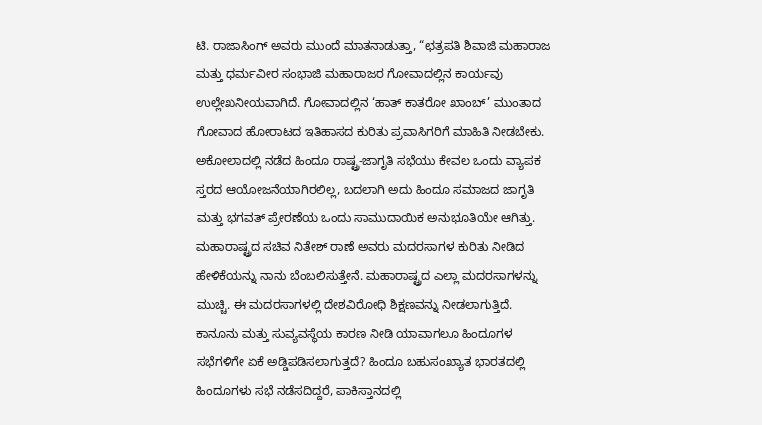ಟಿ. ರಾಜಾಸಿಂಗ್ ಅವರು ಮುಂದೆ ಮಾತನಾಡುತ್ತಾ, “ಛತ್ರಪತಿ ಶಿವಾಜಿ ಮಹಾರಾಜ ಮತ್ತು ಧರ್ಮವೀರ ಸಂಭಾಜಿ ಮಹಾರಾಜರ ಗೋವಾದಲ್ಲಿನ ಕಾರ್ಯವು ಉಲ್ಲೇಖನೀಯವಾಗಿದೆ. ಗೋವಾದಲ್ಲಿನ ‘ಹಾತ್ ಕಾತರೋ ಖಾಂಬ್’ ಮುಂತಾದ ಗೋವಾದ ಹೋರಾಟದ ಇತಿಹಾಸದ ಕುರಿತು ಪ್ರವಾಸಿಗರಿಗೆ ಮಾಹಿತಿ ನೀಡಬೇಕು.
ಅಕೋಲಾದಲ್ಲಿ ನಡೆದ ಹಿಂದೂ ರಾಷ್ಟ್ರ-ಜಾಗೃತಿ ಸಭೆಯು ಕೇವಲ ಒಂದು ವ್ಯಾಪಕ ಸ್ತರದ ಆಯೋಜನೆಯಾಗಿರಲಿಲ್ಲ, ಬದಲಾಗಿ ಅದು ಹಿಂದೂ ಸಮಾಜದ ಜಾಗೃತಿ ಮತ್ತು ಭಗವತ್ ಪ್ರೇರಣೆಯ ಒಂದು ಸಾಮುದಾಯಿಕ ಅನುಭೂತಿಯೇ ಆಗಿತ್ತು.
ಮಹಾರಾಷ್ಟ್ರದ ಸಚಿವ ನಿತೇಶ್ ರಾಣೆ ಅವರು ಮದರಸಾಗಳ ಕುರಿತು ನೀಡಿದ ಹೇಳಿಕೆಯನ್ನು ನಾನು ಬೆಂಬಲಿಸುತ್ತೇನೆ. ಮಹಾರಾಷ್ಟ್ರದ ಎಲ್ಲಾ ಮದರಸಾಗಳನ್ನು ಮುಚ್ಚಿ. ಈ ಮದರಸಾಗಳಲ್ಲಿ ದೇಶವಿರೋಧಿ ಶಿಕ್ಷಣವನ್ನು ನೀಡಲಾಗುತ್ತಿದೆ.
ಕಾನೂನು ಮತ್ತು ಸುವ್ಯವಸ್ಥೆಯ ಕಾರಣ ನೀಡಿ ಯಾವಾಗಲೂ ಹಿಂದೂಗಳ ಸಭೆಗಳಿಗೇ ಏಕೆ ಅಡ್ಡಿಪಡಿಸಲಾಗುತ್ತದೆ? ಹಿಂದೂ ಬಹುಸಂಖ್ಯಾತ ಭಾರತದಲ್ಲಿ ಹಿಂದೂಗಳು ಸಭೆ ನಡೆಸದಿದ್ದರೆ, ಪಾಕಿಸ್ತಾನದಲ್ಲಿ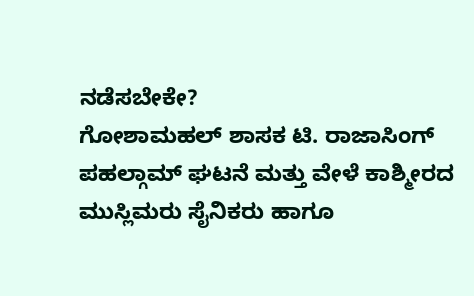ನಡೆಸಬೇಕೇ?
ಗೋಶಾಮಹಲ್ ಶಾಸಕ ಟಿ. ರಾಜಾಸಿಂಗ್ ಪಹಲ್ಗಾಮ್ ಘಟನೆ ಮತ್ತು ವೇಳೆ ಕಾಶ್ಮೀರದ ಮುಸ್ಲಿಮರು ಸೈನಿಕರು ಹಾಗೂ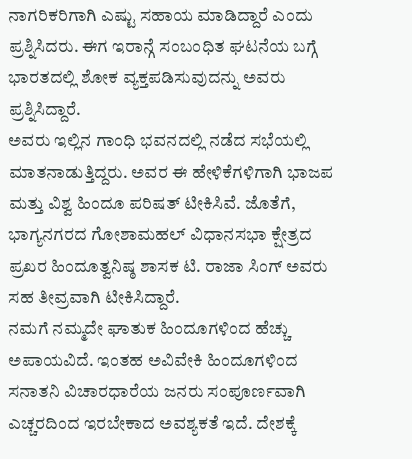ನಾಗರಿಕರಿಗಾಗಿ ಎಷ್ಟು ಸಹಾಯ ಮಾಡಿದ್ದಾರೆ ಎಂದು ಪ್ರಶ್ನಿಸಿದರು. ಈಗ ಇರಾನ್ಗೆ ಸಂಬಂಧಿತ ಘಟನೆಯ ಬಗ್ಗೆ ಭಾರತದಲ್ಲಿ ಶೋಕ ವ್ಯಕ್ತಪಡಿಸುವುದನ್ನು ಅವರು ಪ್ರಶ್ನಿಸಿದ್ದಾರೆ.
ಅವರು ಇಲ್ಲಿನ ಗಾಂಧಿ ಭವನದಲ್ಲಿ ನಡೆದ ಸಭೆಯಲ್ಲಿ ಮಾತನಾಡುತ್ತಿದ್ದರು. ಅವರ ಈ ಹೇಳಿಕೆಗಳಿಗಾಗಿ ಭಾಜಪ ಮತ್ತು ವಿಶ್ವ ಹಿಂದೂ ಪರಿಷತ್ ಟೀಕಿಸಿವೆ. ಜೊತೆಗೆ, ಭಾಗ್ಯನಗರದ ಗೋಶಾಮಹಲ್ ವಿಧಾನಸಭಾ ಕ್ಷೇತ್ರದ ಪ್ರಖರ ಹಿಂದೂತ್ವನಿಷ್ಠ ಶಾಸಕ ಟಿ. ರಾಜಾ ಸಿಂಗ್ ಅವರು ಸಹ ತೀವ್ರವಾಗಿ ಟೀಕಿಸಿದ್ದಾರೆ.
ನಮಗೆ ನಮ್ಮದೇ ಘಾತುಕ ಹಿಂದೂಗಳಿಂದ ಹೆಚ್ಚು ಅಪಾಯವಿದೆ. ಇಂತಹ ಅವಿವೇಕಿ ಹಿಂದೂಗಳಿಂದ ಸನಾತನಿ ವಿಚಾರಧಾರೆಯ ಜನರು ಸಂಪೂರ್ಣವಾಗಿ ಎಚ್ಚರದಿಂದ ಇರಬೇಕಾದ ಅವಶ್ಯಕತೆ ಇದೆ. ದೇಶಕ್ಕೆ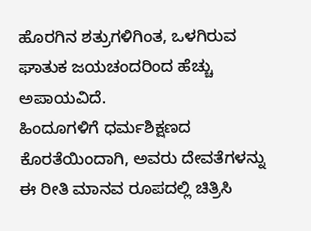ಹೊರಗಿನ ಶತ್ರುಗಳಿಗಿಂತ, ಒಳಗಿರುವ ಘಾತುಕ ಜಯಚಂದರಿಂದ ಹೆಚ್ಚು ಅಪಾಯವಿದೆ.
ಹಿಂದೂಗಳಿಗೆ ಧರ್ಮಶಿಕ್ಷಣದ ಕೊರತೆಯಿಂದಾಗಿ, ಅವರು ದೇವತೆಗಳನ್ನು ಈ ರೀತಿ ಮಾನವ ರೂಪದಲ್ಲಿ ಚಿತ್ರಿಸಿ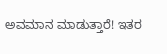ಅವಮಾನ ಮಾಡುತ್ತಾರೆ! ಇತರ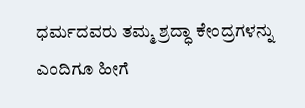ಧರ್ಮದವರು ತಮ್ಮ ಶ್ರದ್ಧಾ ಕೇಂದ್ರಗಳನ್ನು ಎಂದಿಗೂ ಹೀಗೆ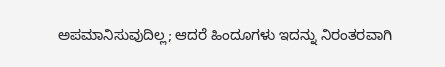ಅಪಮಾನಿಸುವುದಿಲ್ಲ; ಆದರೆ ಹಿಂದೂಗಳು ಇದನ್ನು ನಿರಂತರವಾಗಿ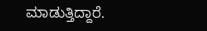ಮಾಡುತ್ತಿದ್ದಾರೆ.